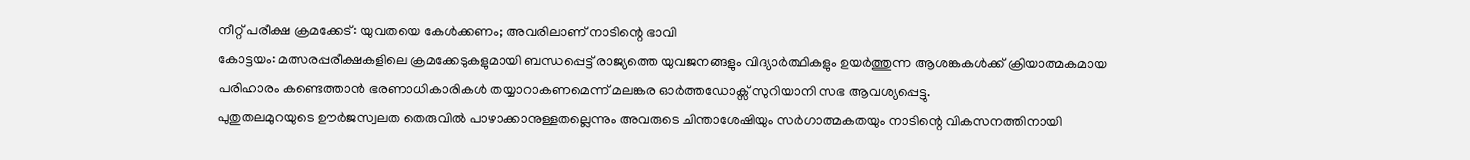നീറ്റ് പരീക്ഷ ക്രമക്കേട്: യുവതയെ കേൾക്കണം; അവരിലാണ് നാടിന്റെ ഭാവി
കോട്ടയം: മത്സരപ്പരീക്ഷകളിലെ ക്രമക്കേടുകളുമായി ബന്ധപ്പെട്ട് രാജ്യത്തെ യുവജനങ്ങളും വിദ്യാർത്ഥികളും ഉയർത്തുന്ന ആശങ്കകൾക്ക് ക്രിയാത്മകമായ പരിഹാരം കണ്ടെത്താൻ ഭരണാധികാരികൾ തയ്യാറാകണമെന്ന് മലങ്കര ഓർത്തഡോക്സ് സുറിയാനി സഭ ആവശ്യപ്പെട്ടു.
പുതുതലമുറയുടെ ഊർജസ്വലത തെരുവിൽ പാഴാക്കാനുള്ളതല്ലെന്നും അവരുടെ ചിന്താശേഷിയും സർഗാത്മകതയും നാടിന്റെ വികസനത്തിനായി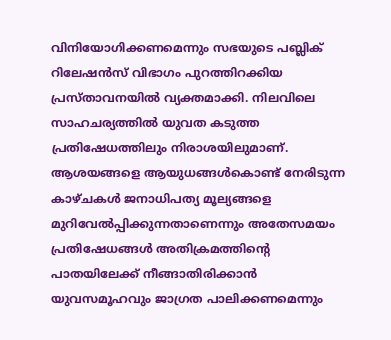വിനിയോഗിക്കണമെന്നും സഭയുടെ പബ്ലിക് റിലേഷൻസ് വിഭാഗം പുറത്തിറക്കിയ പ്രസ്താവനയിൽ വ്യക്തമാക്കി. നിലവിലെ സാഹചര്യത്തിൽ യുവത കടുത്ത പ്രതിഷേധത്തിലും നിരാശയിലുമാണ്.
ആശയങ്ങളെ ആയുധങ്ങൾകൊണ്ട് നേരിടുന്ന കാഴ്ചകൾ ജനാധിപത്യ മൂല്യങ്ങളെ മുറിവേൽപ്പിക്കുന്നതാണെന്നും അതേസമയം പ്രതിഷേധങ്ങൾ അതിക്രമത്തിന്റെ പാതയിലേക്ക് നീങ്ങാതിരിക്കാൻ യുവസമൂഹവും ജാഗ്രത പാലിക്കണമെന്നും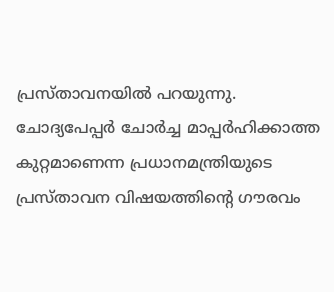പ്രസ്താവനയിൽ പറയുന്നു.
ചോദ്യപേപ്പർ ചോർച്ച മാപ്പർഹിക്കാത്ത കുറ്റമാണെന്ന പ്രധാനമന്ത്രിയുടെ പ്രസ്താവന വിഷയത്തിന്റെ ഗൗരവം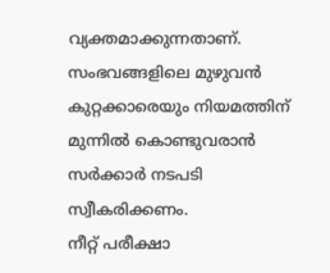വ്യക്തമാക്കുന്നതാണ്. സംഭവങ്ങളിലെ മുഴുവൻ കുറ്റക്കാരെയും നിയമത്തിന് മുന്നിൽ കൊണ്ടുവരാൻ സർക്കാർ നടപടി സ്വീകരിക്കണം.
നീറ്റ് പരീക്ഷാ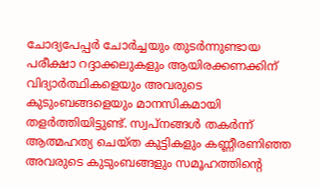ചോദ്യപേപ്പർ ചോർച്ചയും തുടർന്നുണ്ടായ പരീക്ഷാ റദ്ദാക്കലുകളും ആയിരക്കണക്കിന് വിദ്യാർത്ഥികളെയും അവരുടെ കുടുംബങ്ങളെയും മാനസികമായി തളർത്തിയിട്ടുണ്ട്. സ്വപ്നങ്ങൾ തകർന്ന് ആത്മഹത്യ ചെയ്ത കുട്ടികളും കണ്ണീരണിഞ്ഞ അവരുടെ കുടുംബങ്ങളും സമൂഹത്തിന്റെ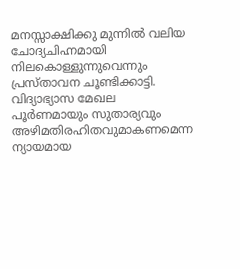മനസ്സാക്ഷിക്കു മുന്നിൽ വലിയ ചോദ്യചിഹ്നമായി നിലകൊള്ളുന്നുവെന്നും പ്രസ്താവന ചൂണ്ടിക്കാട്ടി.
വിദ്യാഭ്യാസ മേഖല പൂർണമായും സുതാര്യവും അഴിമതിരഹിതവുമാകണമെന്ന ന്യായമായ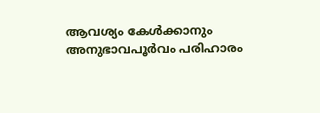ആവശ്യം കേൾക്കാനും അനുഭാവപൂർവം പരിഹാരം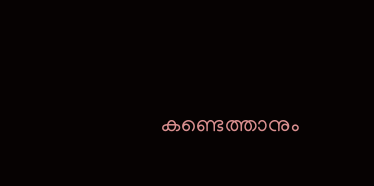കണ്ടെത്താനും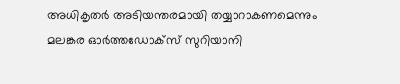അധികൃതർ അടിയന്തരമായി തയ്യാറാകണമെന്നും മലങ്കര ഓർത്തഡോക്സ് സുറിയാനി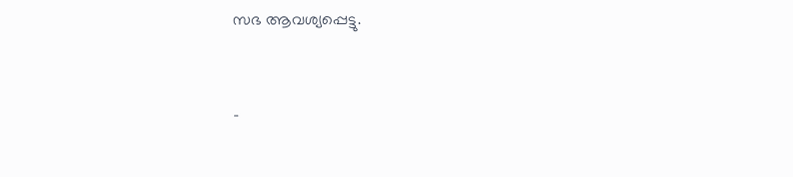സഭ ആവശ്യപ്പെട്ടു.


-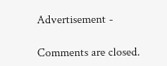Advertisement -

Comments are closed.